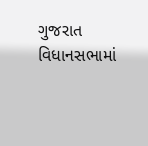ગુજરાત વિધાનસભામાં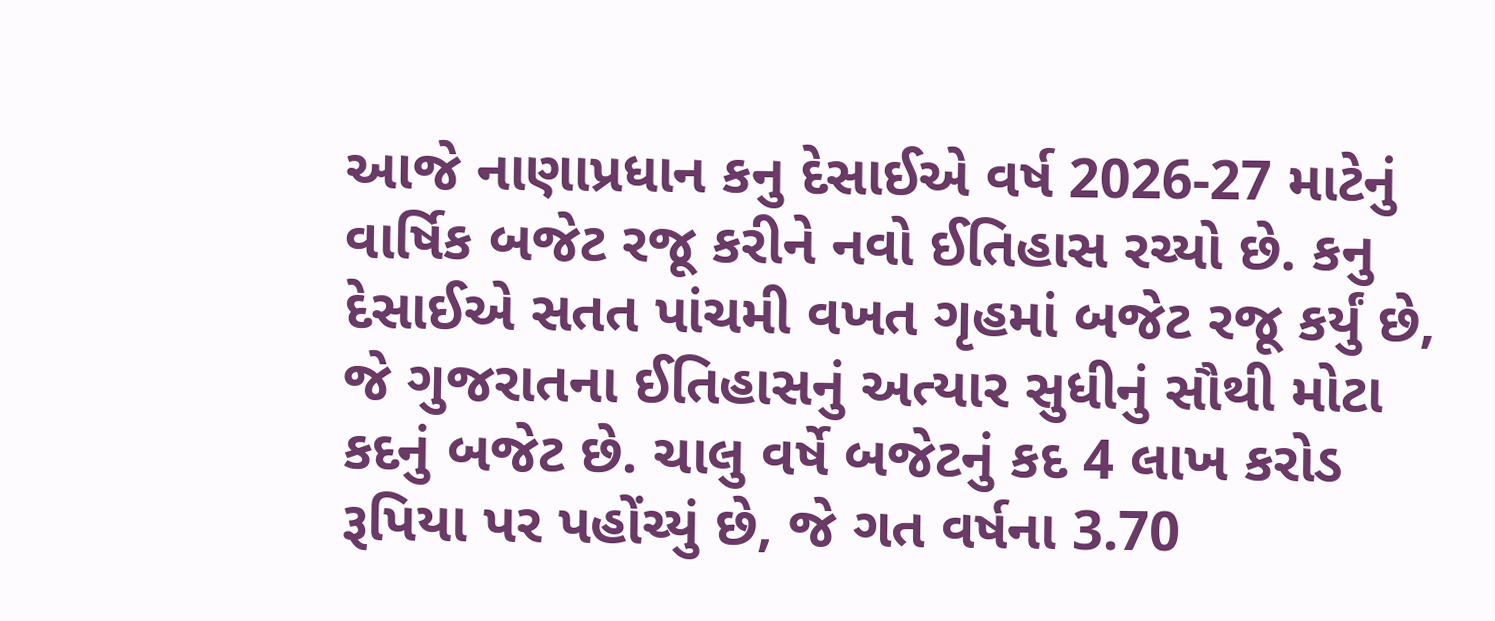આજે નાણાપ્રધાન કનુ દેસાઈએ વર્ષ 2026-27 માટેનું વાર્ષિક બજેટ રજૂ કરીને નવો ઈતિહાસ રચ્યો છે. કનુ દેસાઈએ સતત પાંચમી વખત ગૃહમાં બજેટ રજૂ કર્યું છે, જે ગુજરાતના ઈતિહાસનું અત્યાર સુધીનું સૌથી મોટા કદનું બજેટ છે. ચાલુ વર્ષે બજેટનું કદ 4 લાખ કરોડ રૂપિયા પર પહોંચ્યું છે, જે ગત વર્ષના 3.70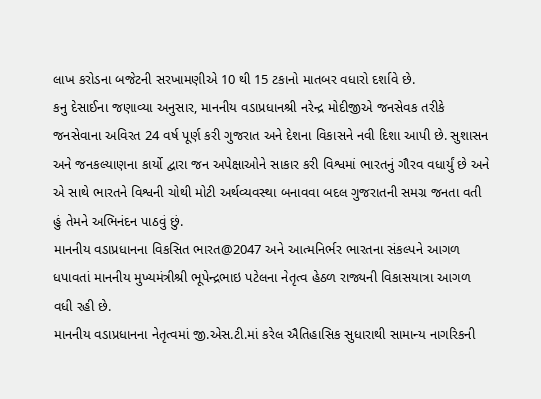લાખ કરોડના બજેટની સરખામણીએ 10 થી 15 ટકાનો માતબર વધારો દર્શાવે છે.
કનુ દેસાઈના જણાવ્યા અનુસાર, માનનીય વડાપ્રધાનશ્રી નરેન્દ્ર મોદીજીએ જનસેવક તરીકે જનસેવાના અવિરત 24 વર્ષ પૂર્ણ કરી ગુજરાત અને દેશના વિકાસને નવી દિશા આપી છે. સુશાસન અને જનકલ્યાણના કાર્યો દ્વારા જન અપેક્ષાઓને સાકાર કરી વિશ્વમાં ભારતનું ગૌરવ વધાર્યું છે અને એ સાથે ભારતને વિશ્વની ચોથી મોટી અર્થવ્યવસ્થા બનાવવા બદલ ગુજરાતની સમગ્ર જનતા વતી હું તેમને અભિનંદન પાઠવું છું.
માનનીય વડાપ્રધાનના વિકસિત ભારત@2047 અને આત્મનિર્ભર ભારતના સંકલ્પને આગળ ધપાવતાં માનનીય મુખ્યમંત્રીશ્રી ભૂપેન્દ્રભાઇ પટેલના નેતૃત્વ હેઠળ રાજ્યની વિકાસયાત્રા આગળ વધી રહી છે.
માનનીય વડાપ્રધાનના નેતૃત્વમાં જી.એસ.ટી.માં કરેલ ઐતિહાસિક સુધારાથી સામાન્ય નાગરિકની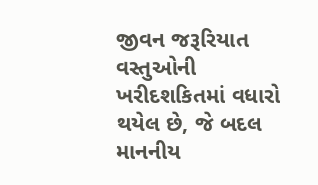જીવન જરૂરિયાત વસ્તુઓની ખરીદશકિતમાં વધારો થયેલ છે, જે બદલ માનનીય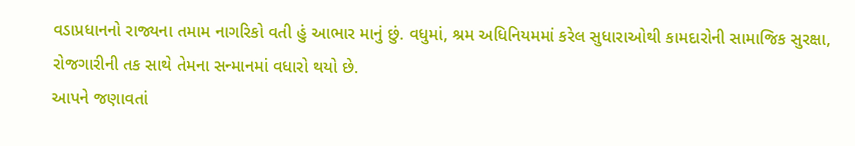વડાપ્રધાનનો રાજ્યના તમામ નાગરિકો વતી હું આભાર માનું છું. વધુમાં, શ્રમ અધિનિયમમાં કરેલ સુધારાઓથી કામદારોની સામાજિક સુરક્ષા, રોજગારીની તક સાથે તેમના સન્માનમાં વધારો થયો છે.
આપને જણાવતાં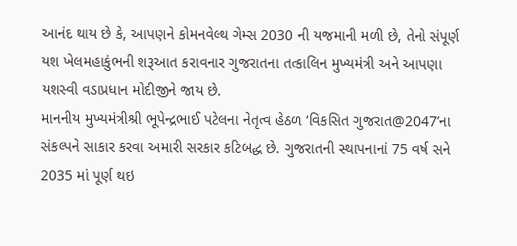આનંદ થાય છે કે, આપણને કોમનવેલ્થ ગેમ્સ 2030 ની યજમાની મળી છે, તેનો સંપૂર્ણ યશ ખેલમહાકુંભની શરૂઆત કરાવનાર ગુજરાતના તત્કાલિન મુખ્યમંત્રી અને આપણા યશસ્વી વડાપ્રધાન મોદીજીને જાય છે.
માનનીય મુખ્યમંત્રીશ્રી ભૂપેન્દ્રભાઈ પટેલના નેતૃત્વ હેઠળ ‘વિકસિત ગુજરાત@2047’ના સંકલ્પને સાકાર કરવા અમારી સરકાર કટિબદ્ધ છે. ગુજરાતની સ્થાપનાનાં 75 વર્ષ સને 2035 માં પૂર્ણ થઇ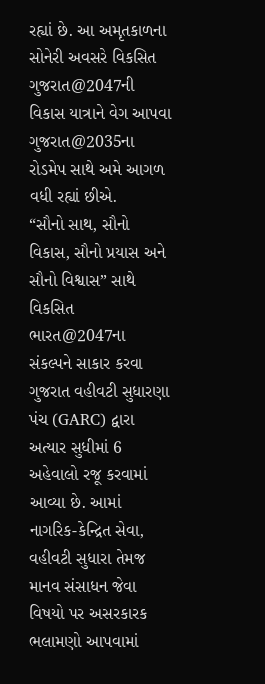રહ્યાં છે. આ અમૃતકાળના સોનેરી અવસરે વિકસિત ગુજરાત@2047ની વિકાસ યાત્રાને વેગ આપવા ગુજરાત@2035ના રોડમેપ સાથે અમે આગળ વધી રહ્યાં છીએ.
“સૌનો સાથ, સૌનો વિકાસ, સૌનો પ્રયાસ અને સૌનો વિશ્વાસ” સાથે વિકસિત ભારત@2047ના સંકલ્પને સાકાર કરવા ગુજરાત વહીવટી સુધારણા પંચ (GARC) દ્વારા અત્યાર સુધીમાં 6 અહેવાલો રજૂ કરવામાં આવ્યા છે. આમાં નાગરિક-કેન્દ્રિત સેવા, વહીવટી સુધારા તેમજ માનવ સંસાધન જેવા વિષયો પર અસરકારક ભલામણો આપવામાં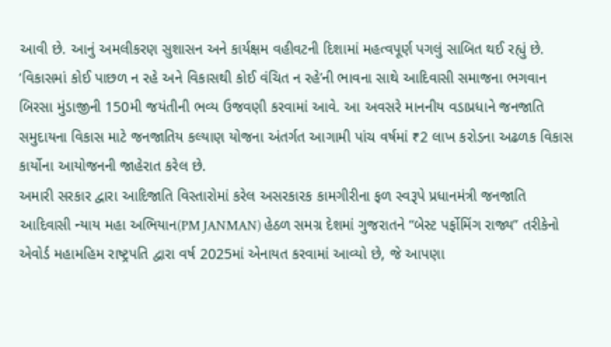આવી છે. આનું અમલીકરણ સુશાસન અને કાર્યક્ષમ વહીવટની દિશામાં મહત્વપૂર્ણ પગલું સાબિત થઈ રહ્યું છે.
‘વિકાસમાં કોઈ પાછળ ન રહે અને વિકાસથી કોઈ વંચિત ન રહે’ની ભાવના સાથે આદિવાસી સમાજના ભગવાન બિરસા મુંડાજીની 150મી જયંતીની ભવ્ય ઉજવણી કરવામાં આવે. આ અવસરે માનનીય વડાપ્રધાને જનજાતિ સમુદાયના વિકાસ માટે જનજાતિય કલ્યાણ યોજના અંતર્ગત આગામી પાંચ વર્ષમાં ₹2 લાખ કરોડના અઢળક વિકાસ કાર્યોના આયોજનની જાહેરાત કરેલ છે.
અમારી સરકાર દ્વારા આદિજાતિ વિસ્તારોમાં કરેલ અસરકારક કામગીરીના ફળ સ્વરૂપે પ્રધાનમંત્રી જનજાતિ આદિવાસી ન્યાય મહા અભિયાન(PM JANMAN) હેઠળ સમગ્ર દેશમાં ગુજરાતને “બેસ્ટ પર્ફોમિંગ રાજ્ય” તરીકેનો એવોર્ડ મહામહિમ રાષ્ટ્રપતિ દ્વારા વર્ષ 2025માં એનાયત કરવામાં આવ્યો છે, જે આપણા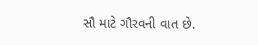સૌ માટે ગૌરવની વાત છે.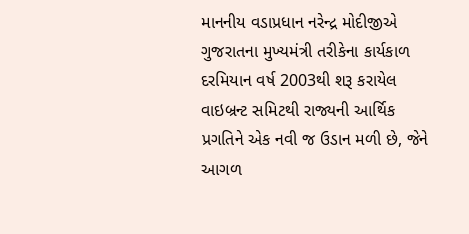માનનીય વડાપ્રધાન નરેન્દ્ર મોદીજીએ ગુજરાતના મુખ્યમંત્રી તરીકેના કાર્યકાળ દરમિયાન વર્ષ 2003થી શરૂ કરાયેલ વાઇબ્રન્ટ સમિટથી રાજ્યની આર્થિક પ્રગતિને એક નવી જ ઉડાન મળી છે, જેને આગળ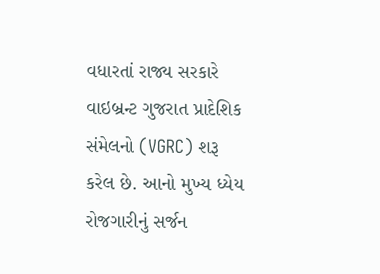વધારતાં રાજ્ય સરકારે વાઇબ્રન્ટ ગુજરાત પ્રાદેશિક સંમેલનો (VGRC) શરૂ કરેલ છે. આનો મુખ્ય ધ્યેય રોજગારીનું સર્જન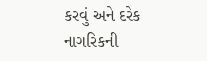કરવું અને દરેક નાગરિકની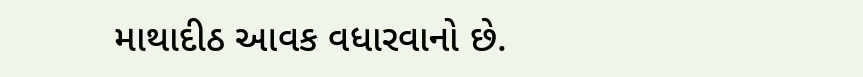માથાદીઠ આવક વધારવાનો છે.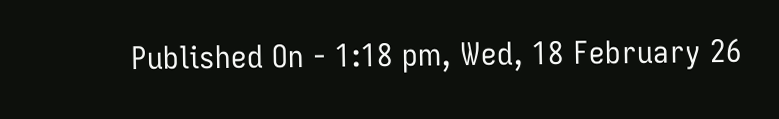Published On - 1:18 pm, Wed, 18 February 26